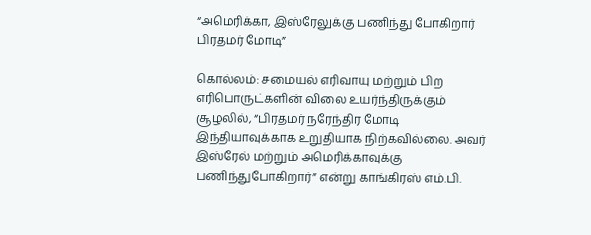“அமெரிக்கா, இஸ்ரேலுக்கு பணிந்து போகிறார் பிரதமர் மோடி”

கொல்லம்: சமையல் எரிவாயு மற்றும் பிற எரிபொருட்களின் விலை உயர்ந்திருக்கும் சூழலில், “பிரதமர் நரேந்திர மோடி இந்தியாவுக்காக உறுதியாக நிற்கவில்லை. அவர் இஸ்ரேல் மற்றும் அமெரிக்காவுக்கு பணிந்துபோகிறார்” என்று காங்கிரஸ் எம்.பி.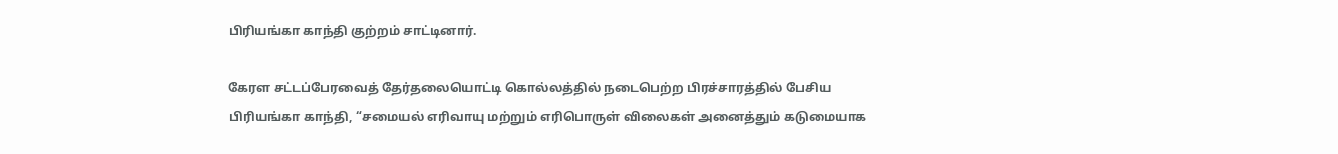பிரியங்கா காந்தி குற்றம் சாட்டினார்.

கேரள சட்டப்பேரவைத் தேர்தலையொட்டி கொல்லத்தில் நடைபெற்ற பிரச்சாரத்தில் பேசிய பிரியங்கா காந்தி, “சமையல் எரிவாயு மற்றும் எரிபொருள் விலைகள் அனைத்தும் கடுமையாக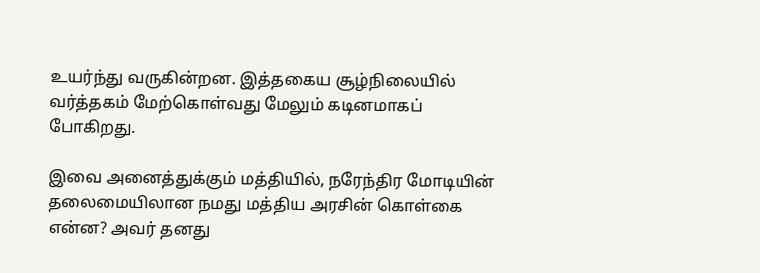உயர்ந்து வருகின்றன. இத்தகைய சூழ்நிலையில் வர்த்தகம் மேற்கொள்வது மேலும் கடினமாகப் போகிறது.

இவை அனைத்துக்கும் மத்தியில், நரேந்திர மோடியின் தலைமையிலான நமது மத்திய அரசின் கொள்கை என்ன? அவர் தனது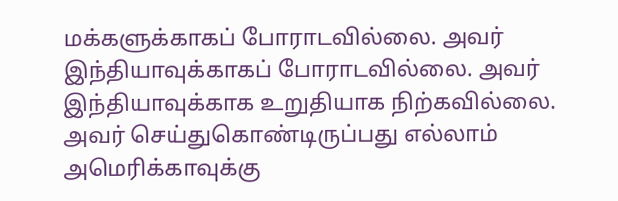மக்களுக்காகப் போராடவில்லை. அவர் இந்தியாவுக்காகப் போராடவில்லை. அவர் இந்தியாவுக்காக உறுதியாக நிற்கவில்லை. அவர் செய்துகொண்டிருப்பது எல்லாம் அமெரிக்காவுக்கு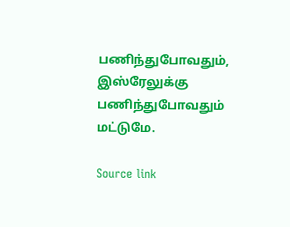பணிந்துபோவதும், இஸ்ரேலுக்கு பணிந்துபோவதும் மட்டுமே.

Source link